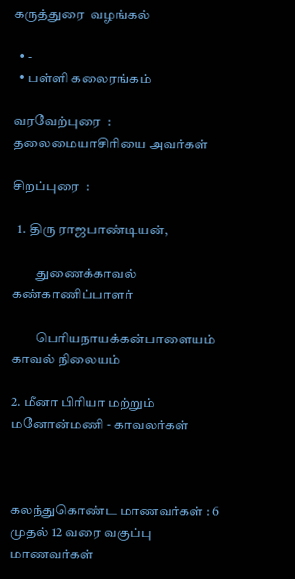கருத்துரை  வழங்கல்

  • -
  • பள்ளி கலைரங்கம்

வரவேற்புரை  : தலைமையாசிரியை அவர்கள்

சிறப்புரை  :

  1. திரு ராஜபாண்டியன்,

         துணைக்காவல் கண்காணிப்பாளர்

         பெரியநாயக்கன்பாளையம் காவல் நிலையம்

2. மீனா பிரியா மற்றும் மனோன்மணி - காவலர்கள்



கலந்துகொண்ட மாணவர்கள் : 6 முதல் 12 வரை வகுப்பு மாணவர்கள்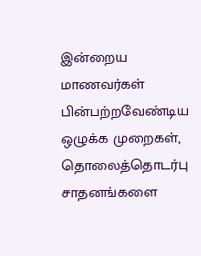இன்றைய மாணவர்கள் பின்பற்றவேண்டிய ஒழுக்க முறைகள், தொலைத்தொடர்பு சாதனங்களை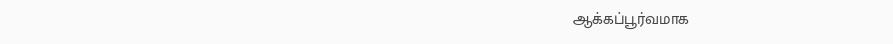ஆக்கப்பூர்வமாக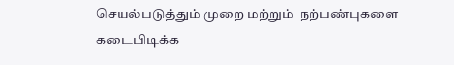செயல்படுத்தும் முறை மற்றும்  நற்பண்புகளை கடைபிடிக்க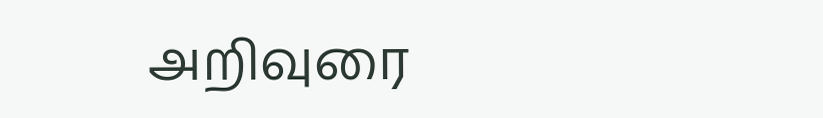அறிவுரை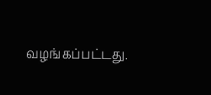வழங்கப்பட்டது.